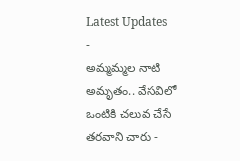Latest Updates
-
అమ్మమ్మల నాటి అమృతం.. వేసవిలో ఒంటికి చలువ చేసే తరవాని చారు -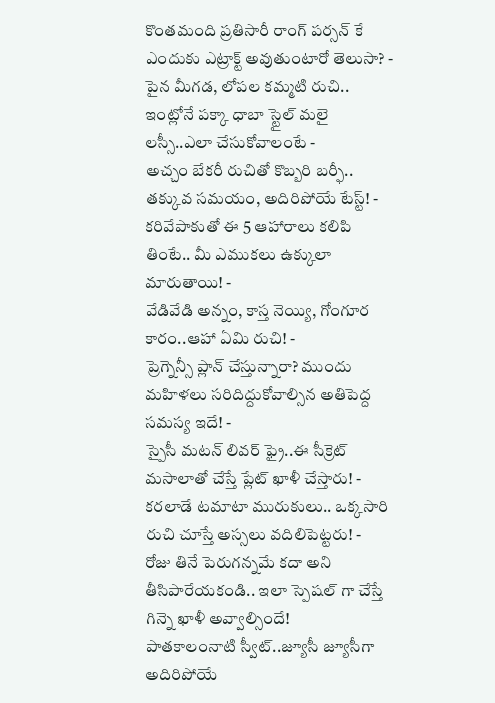కొంతమంది ప్రతిసారీ రాంగ్ పర్సన్ కే ఎందుకు ఎట్రాక్ట్ అవుతుంటారో తెలుసా? -
పైన మీగడ, లోపల కమ్మటి రుచి.. ఇంట్లోనే పక్కా ధాబా స్టైల్ మలై లస్సీ..ఎలా చేసుకోవాలంటే -
అచ్చం బేకరీ రుచితో కొబ్బరి బర్ఫీ.. తక్కువ సమయం, అదిరిపోయే టేస్ట్! -
కరివేపాకుతో ఈ 5 ఆహారాలు కలిపి తింటే.. మీ ఎముకలు ఉక్కులా మారుతాయి! -
వేడివేడి అన్నం, కాస్త నెయ్యి, గోంగూర కారం..ఆహా ఏమి రుచి! -
ప్రెగ్నెన్సీ ప్లాన్ చేస్తున్నారా? ముందు మహిళలు సరిదిద్దుకోవాల్సిన అతిపెద్ద సమస్య ఇదే! -
స్పైసీ మటన్ లివర్ ఫ్రై..ఈ సీక్రెట్ మసాలాతో చేస్తే ప్లేట్ ఖాళీ చేస్తారు! -
కరలాడే టమాటా మురుకులు.. ఒక్కసారి రుచి చూస్తే అస్సలు వదిలిపెట్టరు! -
రోజు తినే పెరుగన్నమే కదా అని తీసిపారేయకండి.. ఇలా స్పెషల్ గా చేస్తే గిన్నె ఖాళీ అవ్వాల్సిందే!
పాతకాలంనాటి స్వీట్..జ్యూసీ జ్యూసీగా అదిరిపోయే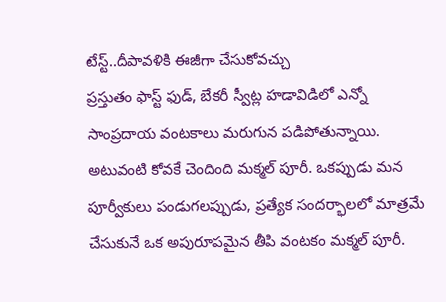టేస్ట్..దీపావళికి ఈజీగా చేసుకోవచ్చు
ప్రస్తుతం ఫాస్ట్ ఫుడ్, బేకరీ స్వీట్ల హడావిడిలో ఎన్నో సాంప్రదాయ వంటకాలు మరుగున పడిపోతున్నాయి. అటువంటి కోవకే చెందింది మక్మల్ పూరీ. ఒకప్పుడు మన పూర్వీకులు పండుగలప్పుడు, ప్రత్యేక సందర్భాలలో మాత్రమే చేసుకునే ఒక అపురూపమైన తీపి వంటకం మక్మల్ పూరీ.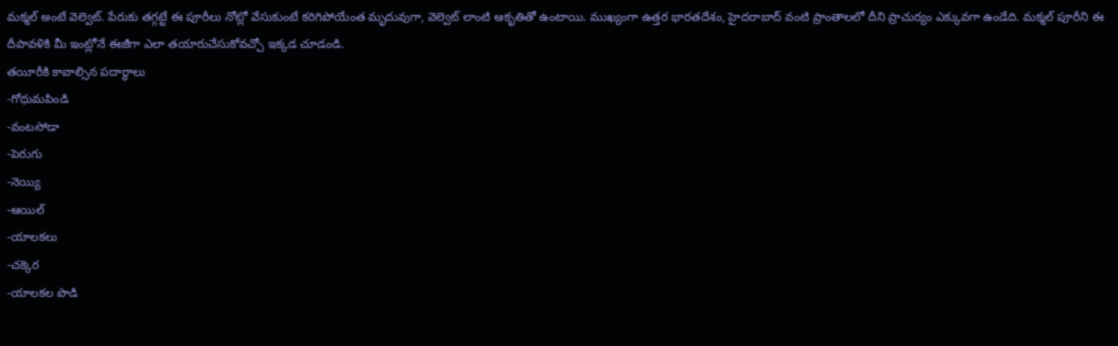మక్మల్ అంటే వెల్వెట్. పేరుకు తగ్గట్టే ఈ పూరీలు నోట్లో వేసుకుంటే కరిగిపోయేంత మృదువుగా, వెల్వెట్ లాంటి ఆకృతితో ఉంటాయి. ముఖ్యంగా ఉత్తర భారతదేశం, హైదరాబాద్ వంటి ప్రాంతాలలో దీని ప్రాచుర్యం ఎక్కువగా ఉండేది. మక్మల్ పూరీని ఈ దీపావళికి మీ ఇంట్లోనే ఈజీగా ఎలా తయారుచేసుకోవచ్చో ఇక్కడ చూడండి.
తయీరీకి కావాల్సిన పదార్థాలు
-గోధుమపిండి
-వంటసోడా
-పెరుగు
-నెయ్యి
-ఆయిల్
-యాలకలు
-చక్కెర
-యాలకల పొడి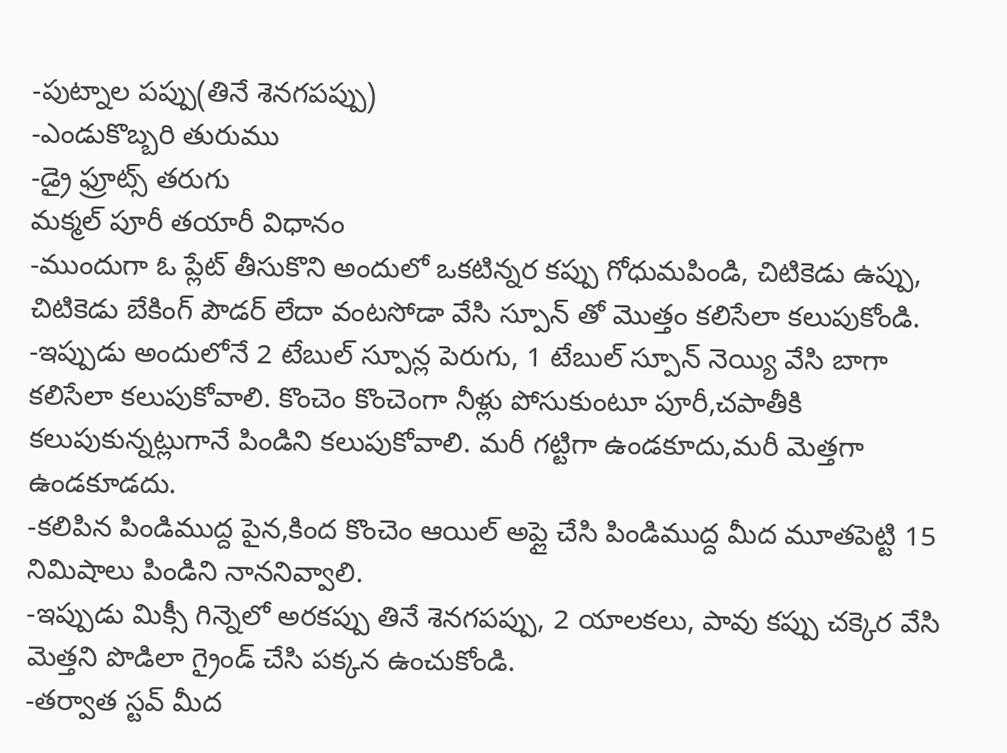-పుట్నాల పప్పు(తినే శెనగపప్పు)
-ఎండుకొబ్బరి తురుము
-డ్రై ఫ్రూట్స్ తరుగు
మక్మల్ పూరీ తయారీ విధానం
-ముందుగా ఓ ప్లేట్ తీసుకొని అందులో ఒకటిన్నర కప్పు గోధుమపిండి, చిటికెడు ఉప్పు, చిటికెడు బేకింగ్ పౌడర్ లేదా వంటసోడా వేసి స్పూన్ తో మొత్తం కలిసేలా కలుపుకోండి.
-ఇప్పుడు అందులోనే 2 టేబుల్ స్పూన్ల పెరుగు, 1 టేబుల్ స్పూన్ నెయ్యి వేసి బాగా కలిసేలా కలుపుకోవాలి. కొంచెం కొంచెంగా నీళ్లు పోసుకుంటూ పూరీ,చపాతీకి కలుపుకున్నట్లుగానే పిండిని కలుపుకోవాలి. మరీ గట్టిగా ఉండకూదు,మరీ మెత్తగా ఉండకూడదు.
-కలిపిన పిండిముద్ద పైన,కింద కొంచెం ఆయిల్ అప్లై చేసి పిండిముద్ద మీద మూతపెట్టి 15 నిమిషాలు పిండిని నాననివ్వాలి.
-ఇప్పుడు మిక్సీ గిన్నెలో అరకప్పు తినే శెనగపప్పు, 2 యాలకలు, పావు కప్పు చక్కెర వేసి మెత్తని పొడిలా గ్రైండ్ చేసి పక్కన ఉంచుకోండి.
-తర్వాత స్టవ్ మీద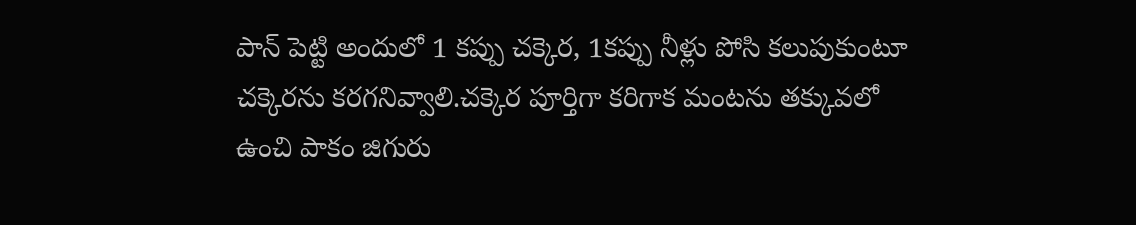పాన్ పెట్టి అందులో 1 కప్పు చక్కెర, 1కప్పు నీళ్లు పోసి కలుపుకుంటూ చక్కెరను కరగనివ్వాలి.చక్కెర పూర్తిగా కరిగాక మంటను తక్కువలో ఉంచి పాకం జిగురు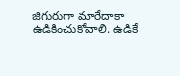జిగురుగా మారేదాకా ఉడికించుకోవాలి. ఉడికే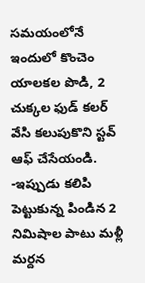సమయంలోనే ఇందులో కొంచెం యాలకల పొడి, 2 చుక్కల ఫుడ్ కలర్ వేసి కలుపుకొని స్టవ్ ఆఫ్ చేసేయండి.
-ఇప్పుడు కలిపి పెట్టుకున్న పిండిన 2 నిమిషాల పాటు మళ్లీ మర్దన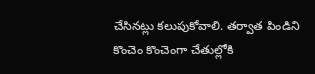చేసినట్లు కలుపుకోవాలి. తర్వాత పిండిని కొంచెం కొంచెంగా చేతుల్లోకి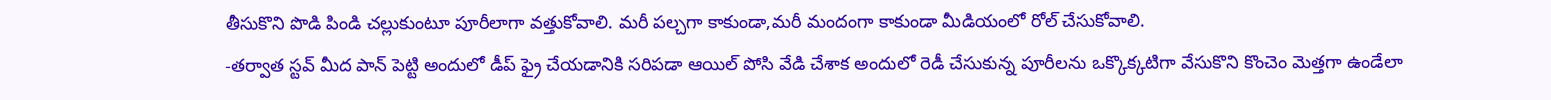తీసుకొని పొడి పిండి చల్లుకుంటూ పూరీలాగా వత్తుకోవాలి. మరీ పల్చగా కాకుండా,మరీ మందంగా కాకుండా మీడియంలో రోల్ చేసుకోవాలి.
-తర్వాత స్టవ్ మీద పాన్ పెట్టి అందులో డీప్ ఫ్రై చేయడానికి సరిపడా ఆయిల్ పోసి వేడి చేశాక అందులో రెడీ చేసుకున్న పూరీలను ఒక్కొక్కటిగా వేసుకొని కొంచెం మెత్తగా ఉండేలా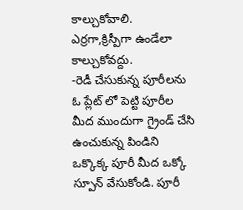కాల్చుకోవాలి. ఎర్రగా,క్రిస్పీగా ఉండేలా కాల్చుకోవద్దు.
-రెడీ చేసుకున్న పూరీలను ఓ ప్లేట్ లో పెట్టి పూరీల మీద ముందుగా గ్రైండ్ చేసి ఉంచుకున్న పిండిని ఒక్కొక్క పూరీ మీద ఒక్కో స్పూన్ వేసుకోండి. పూరీ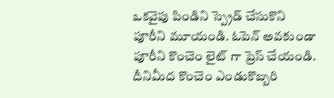ఒకవైపు పిండిని స్ప్రెడ్ చేసుకొని పూరీని మూయండి. ఓపెన్ అవకుండా పూరీని కొంచెం లైట్ గా ప్రెస్ చేయండి. దీనిమీద కొంచెం ఎండుకొబ్బరి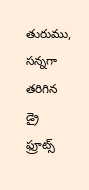తురుము, సన్నగా తరిగిన డ్రై ఫ్రూట్స్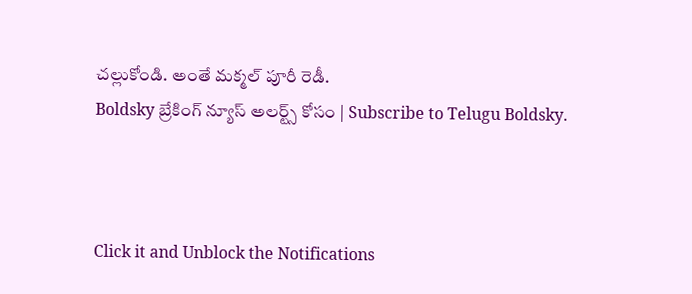చల్లుకోండి. అంతే మక్మల్ పూరీ రెడీ.
Boldsky బ్రేకింగ్ న్యూస్ అలర్ట్స్ కోసం | Subscribe to Telugu Boldsky.



Click it and Unblock the Notifications